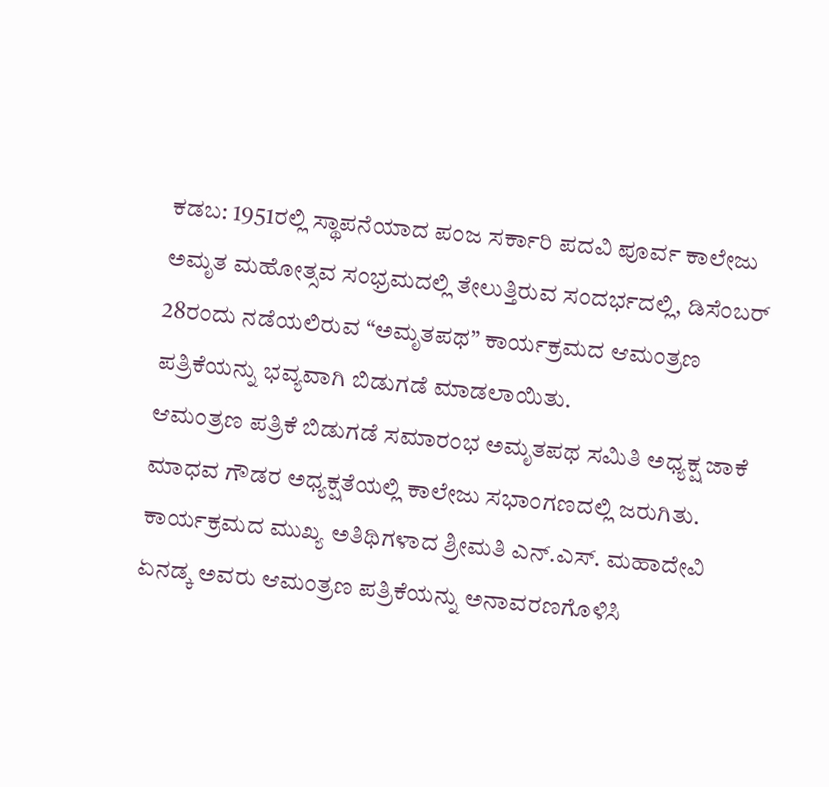ಕಡಬ: 1951ರಲ್ಲಿ ಸ್ಥಾಪನೆಯಾದ ಪಂಜ ಸರ್ಕಾರಿ ಪದವಿ ಪೂರ್ವ ಕಾಲೇಜು ಅಮೃತ ಮಹೋತ್ಸವ ಸಂಭ್ರಮದಲ್ಲಿ ತೇಲುತ್ತಿರುವ ಸಂದರ್ಭದಲ್ಲಿ, ಡಿಸೆಂಬರ್ 28ರಂದು ನಡೆಯಲಿರುವ “ಅಮೃತಪಥ” ಕಾರ್ಯಕ್ರಮದ ಆಮಂತ್ರಣ ಪತ್ರಿಕೆಯನ್ನು ಭವ್ಯವಾಗಿ ಬಿಡುಗಡೆ ಮಾಡಲಾಯಿತು.
ಆಮಂತ್ರಣ ಪತ್ರಿಕೆ ಬಿಡುಗಡೆ ಸಮಾರಂಭ ಅಮೃತಪಥ ಸಮಿತಿ ಅಧ್ಯಕ್ಷ ಜಾಕೆ ಮಾಧವ ಗೌಡರ ಅಧ್ಯಕ್ಷತೆಯಲ್ಲಿ ಕಾಲೇಜು ಸಭಾಂಗಣದಲ್ಲಿ ಜರುಗಿತು. ಕಾರ್ಯಕ್ರಮದ ಮುಖ್ಯ ಅತಿಥಿಗಳಾದ ಶ್ರೀಮತಿ ಎನ್.ಎಸ್. ಮಹಾದೇವಿ ಏನಡ್ಕ ಅವರು ಆಮಂತ್ರಣ ಪತ್ರಿಕೆಯನ್ನು ಅನಾವರಣಗೊಳಿಸಿ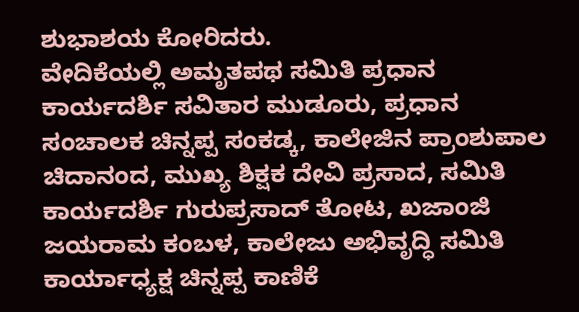ಶುಭಾಶಯ ಕೋರಿದರು.
ವೇದಿಕೆಯಲ್ಲಿ ಅಮೃತಪಥ ಸಮಿತಿ ಪ್ರಧಾನ ಕಾರ್ಯದರ್ಶಿ ಸವಿತಾರ ಮುಡೂರು, ಪ್ರಧಾನ ಸಂಚಾಲಕ ಚಿನ್ನಪ್ಪ ಸಂಕಡ್ಕ, ಕಾಲೇಜಿನ ಪ್ರಾಂಶುಪಾಲ ಚಿದಾನಂದ, ಮುಖ್ಯ ಶಿಕ್ಷಕ ದೇವಿ ಪ್ರಸಾದ, ಸಮಿತಿ ಕಾರ್ಯದರ್ಶಿ ಗುರುಪ್ರಸಾದ್ ತೋಟ, ಖಜಾಂಜಿ ಜಯರಾಮ ಕಂಬಳ, ಕಾಲೇಜು ಅಭಿವೃದ್ಧಿ ಸಮಿತಿ ಕಾರ್ಯಾಧ್ಯಕ್ಷ ಚಿನ್ನಪ್ಪ ಕಾಣಿಕೆ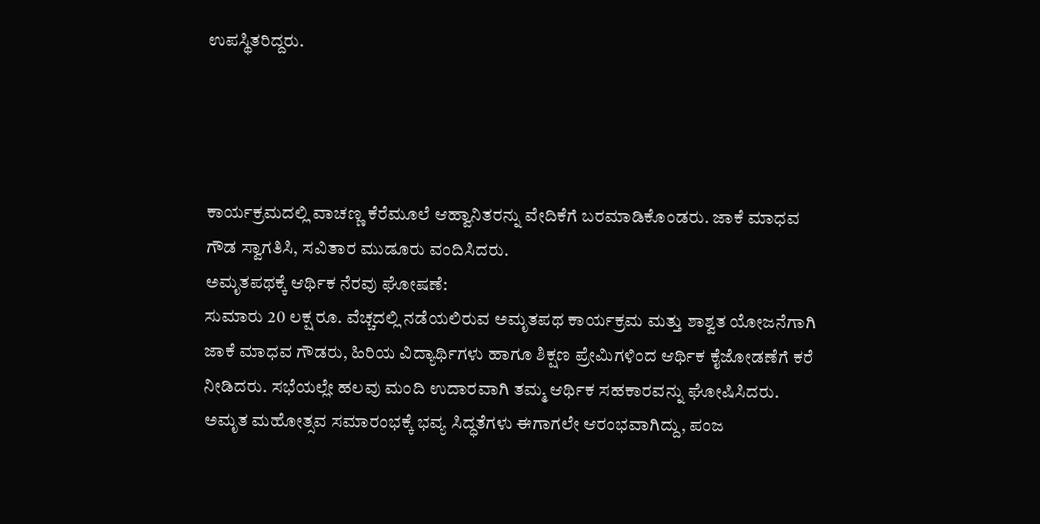ಉಪಸ್ಥಿತರಿದ್ದರು.




ಕಾರ್ಯಕ್ರಮದಲ್ಲಿ ವಾಚಣ್ಣ ಕೆರೆಮೂಲೆ ಆಹ್ವಾನಿತರನ್ನು ವೇದಿಕೆಗೆ ಬರಮಾಡಿಕೊಂಡರು. ಜಾಕೆ ಮಾಧವ ಗೌಡ ಸ್ವಾಗತಿಸಿ, ಸವಿತಾರ ಮುಡೂರು ವಂದಿಸಿದರು.
ಅಮೃತಪಥಕ್ಕೆ ಆರ್ಥಿಕ ನೆರವು ಘೋಷಣೆ:
ಸುಮಾರು 20 ಲಕ್ಷ ರೂ. ವೆಚ್ಚದಲ್ಲಿ ನಡೆಯಲಿರುವ ಅಮೃತಪಥ ಕಾರ್ಯಕ್ರಮ ಮತ್ತು ಶಾಶ್ವತ ಯೋಜನೆಗಾಗಿ ಜಾಕೆ ಮಾಧವ ಗೌಡರು, ಹಿರಿಯ ವಿದ್ಯಾರ್ಥಿಗಳು ಹಾಗೂ ಶಿಕ್ಷಣ ಪ್ರೇಮಿಗಳಿಂದ ಆರ್ಥಿಕ ಕೈಜೋಡಣೆಗೆ ಕರೆ ನೀಡಿದರು. ಸಭೆಯಲ್ಲೇ ಹಲವು ಮಂದಿ ಉದಾರವಾಗಿ ತಮ್ಮ ಆರ್ಥಿಕ ಸಹಕಾರವನ್ನು ಘೋಷಿಸಿದರು.
ಅಮೃತ ಮಹೋತ್ಸವ ಸಮಾರಂಭಕ್ಕೆ ಭವ್ಯ ಸಿದ್ಧತೆಗಳು ಈಗಾಗಲೇ ಆರಂಭವಾಗಿದ್ದು, ಪಂಜ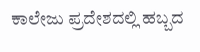ಕಾಲೇಜು ಪ್ರದೇಶದಲ್ಲಿ ಹಬ್ಬದ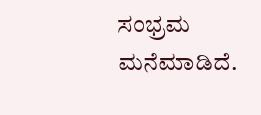ಸಂಭ್ರಮ ಮನೆಮಾಡಿದೆ.